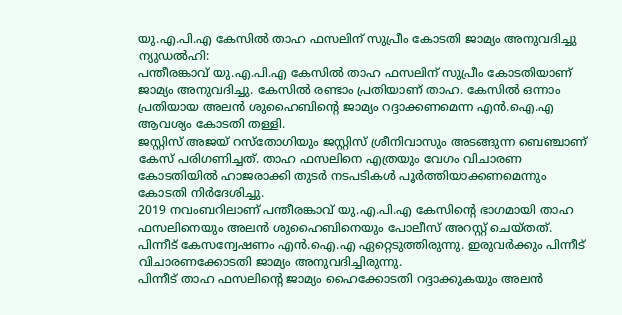യു.എ.പി.എ കേസിൽ താഹ ഫസലിന് സുപ്രീം കോടതി ജാമ്യം അനുവദിച്ചു
ന്യുഡൽഹി:
പന്തീരങ്കാവ് യു.എ.പി.എ കേസിൽ താഹ ഫസലിന് സുപ്രീം കോടതിയാണ് ജാമ്യം അനുവദിച്ചു. കേസിൽ രണ്ടാം പ്രതിയാണ് താഹ. കേസിൽ ഒന്നാം പ്രതിയായ അലൻ ശുഹൈബിന്റെ ജാമ്യം റദ്ദാക്കണമെന്ന എൻ.ഐ.എ ആവശ്യം കോടതി തള്ളി.
ജസ്റ്റിസ് അജയ് റസ്തോഗിയും ജസ്റ്റിസ് ശ്രീനിവാസും അടങ്ങുന്ന ബെഞ്ചാണ് കേസ് പരിഗണിച്ചത്. താഹ ഫസലിനെ എത്രയും വേഗം വിചാരണ കോടതിയിൽ ഹാജരാക്കി തുടർ നടപടികൾ പൂർത്തിയാക്കണമെന്നും കോടതി നിർദേശിച്ചു.
2019 നവംബറിലാണ് പന്തീരങ്കാവ് യു.എ.പി.എ കേസിന്റെ ഭാഗമായി താഹ ഫസലിനെയും അലൻ ശുഹൈബിനെയും പോലീസ് അറസ്റ്റ് ചെയ്തത്. പിന്നീട് കേസന്വേഷണം എൻ.ഐ.എ ഏറ്റെടുത്തിരുന്നു. ഇരുവർക്കും പിന്നീട് വിചാരണക്കോടതി ജാമ്യം അനുവദിച്ചിരുന്നു.
പിന്നീട് താഹ ഫസലിന്റെ ജാമ്യം ഹൈക്കോടതി റദ്ദാക്കുകയും അലൻ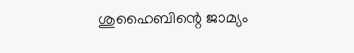ശുഹൈബിന്റെ ജാമ്യം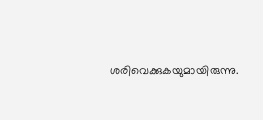ശരിവെക്കുകയുമായിരുന്നു.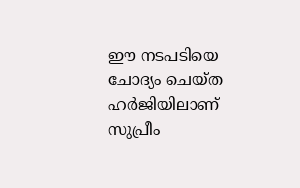ഈ നടപടിയെ ചോദ്യം ചെയ്ത ഹർജിയിലാണ് സുപ്രീം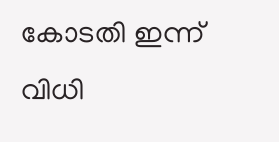കോടതി ഇന്ന് വിധി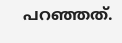പറഞ്ഞത്.